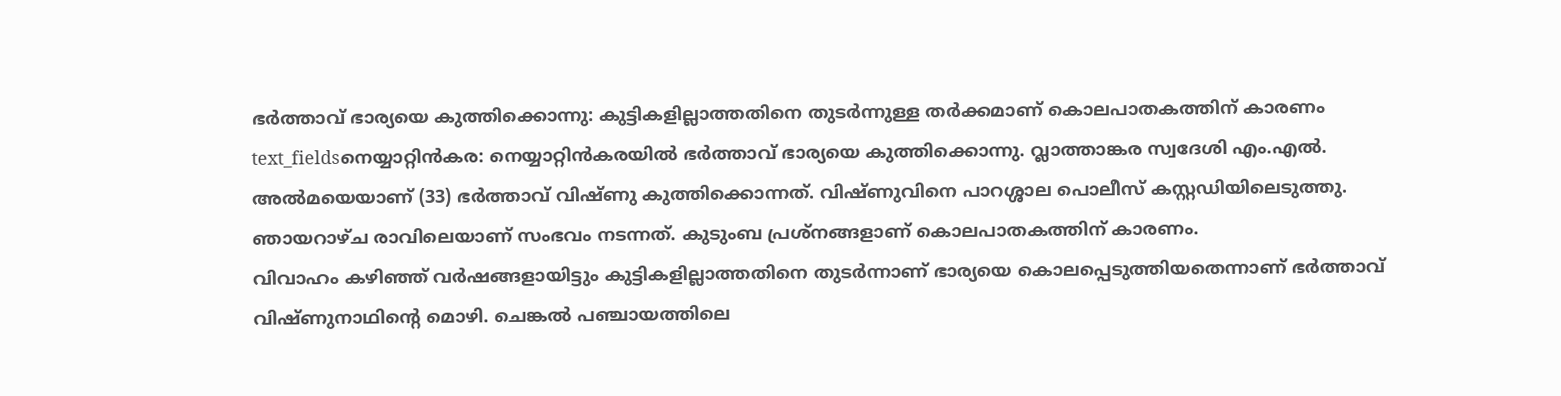ഭർത്താവ് ഭാര്യയെ കുത്തിക്കൊന്നു: കുട്ടികളില്ലാത്തതിനെ തുടർന്നുള്ള തർക്കമാണ് കൊലപാതകത്തിന് കാരണം
text_fieldsനെയ്യാറ്റിൻകര: നെയ്യാറ്റിൻകരയിൽ ഭർത്താവ് ഭാര്യയെ കുത്തിക്കൊന്നു. വ്ലാത്താങ്കര സ്വദേശി എം.എൽ. അൽമയെയാണ് (33) ഭർത്താവ് വിഷ്ണു കുത്തിക്കൊന്നത്. വിഷ്ണുവിനെ പാറശ്ശാല പൊലീസ് കസ്റ്റഡിയിലെടുത്തു. ഞായറാഴ്ച രാവിലെയാണ് സംഭവം നടന്നത്. കുടുംബ പ്രശ്നങ്ങളാണ് കൊലപാതകത്തിന് കാരണം.
വിവാഹം കഴിഞ്ഞ് വർഷങ്ങളായിട്ടും കുട്ടികളില്ലാത്തതിനെ തുടർന്നാണ് ഭാര്യയെ കൊലപ്പെടുത്തിയതെന്നാണ് ഭർത്താവ് വിഷ്ണുനാഥിന്റെ മൊഴി. ചെങ്കൽ പഞ്ചായത്തിലെ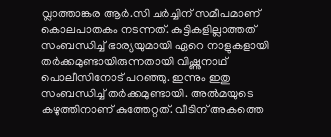വ്ലാത്താങ്കര ആർ.സി ചർച്ചിന് സമീപമാണ് കൊലപാതകം നടന്നത്. കുട്ടികളില്ലാത്തത് സംബന്ധിച്ച് ഭാര്യയുമായി ഏറെ നാളുകളായി തർക്കമുണ്ടായിരുന്നതായി വിഷ്ണുനാഥ് പൊലീസിനോട് പറഞ്ഞു. ഇന്നും ഇതു സംബന്ധിച്ച് തർക്കമുണ്ടായി. അൽമയുടെ കഴുത്തിനാണ് കുത്തേറ്റത്. വീടിന് അകത്തെ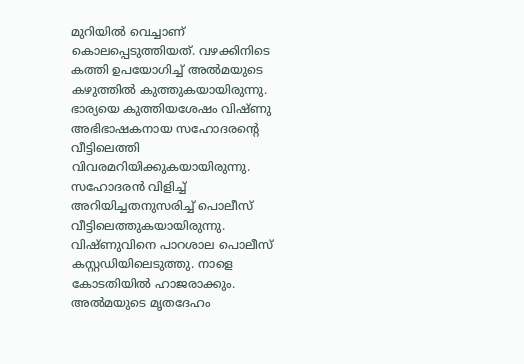മുറിയിൽ വെച്ചാണ് കൊലപ്പെടുത്തിയത്. വഴക്കിനിടെ കത്തി ഉപയോഗിച്ച് അൽമയുടെ കഴുത്തിൽ കുത്തുകയായിരുന്നു.
ഭാര്യയെ കുത്തിയശേഷം വിഷ്ണു അഭിഭാഷകനായ സഹോദരന്റെ വീട്ടിലെത്തി വിവരമറിയിക്കുകയായിരുന്നു. സഹോദരൻ വിളിച്ച് അറിയിച്ചതനുസരിച്ച് പൊലീസ് വീട്ടിലെത്തുകയായിരുന്നു. വിഷ്ണുവിനെ പാറശാല പൊലീസ് കസ്റ്റഡിയിലെടുത്തു. നാളെ കോടതിയിൽ ഹാജരാക്കും. അൽമയുടെ മൃതദേഹം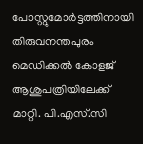പോസ്റ്റുമോർട്ടത്തിനായി തിരുവനന്തപുരം മെഡിക്കൽ കോളജ് ആശുപത്രിയിലേക്ക് മാറ്റി. പി.എസ്.സി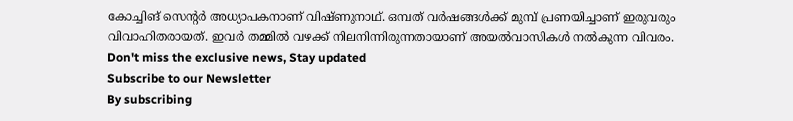കോച്ചിങ് സെന്റർ അധ്യാപകനാണ് വിഷ്ണുനാഥ്. ഒമ്പത് വർഷങ്ങൾക്ക് മുമ്പ് പ്രണയിച്ചാണ് ഇരുവരും വിവാഹിതരായത്. ഇവർ തമ്മിൽ വഴക്ക് നിലനിന്നിരുന്നതായാണ് അയൽവാസികൾ നൽകുന്ന വിവരം.
Don't miss the exclusive news, Stay updated
Subscribe to our Newsletter
By subscribing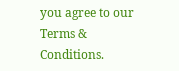you agree to our Terms & Conditions.